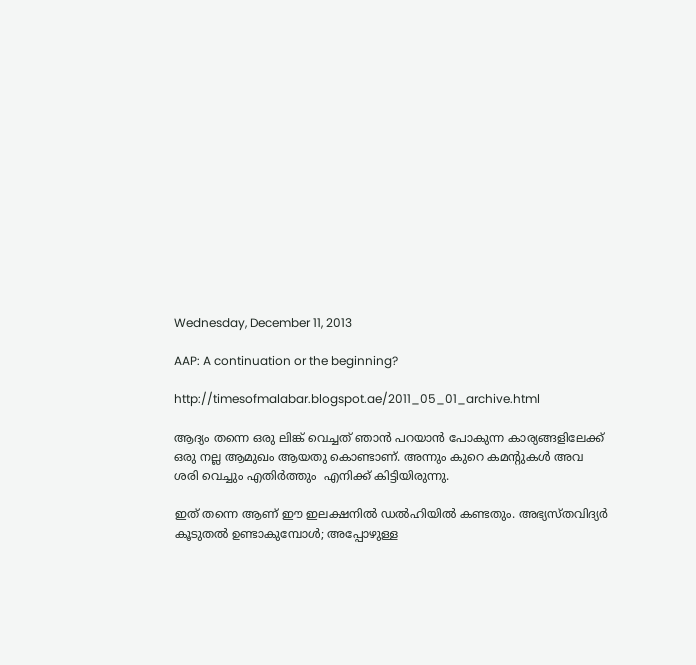Wednesday, December 11, 2013

AAP: A continuation or the beginning?

http://timesofmalabar.blogspot.ae/2011_05_01_archive.html

ആദ്യം തന്നെ ഒരു ലിങ്ക് വെച്ചത് ഞാൻ പറയാൻ പോകുന്ന കാര്യങ്ങളിലേക്ക് ഒരു നല്ല ആമുഖം ആയതു കൊണ്ടാണ്. അന്നും കുറെ കമന്റുകൾ അവ  ശരി വെച്ചും എതിർത്തും  എനിക്ക് കിട്ടിയിരുന്നു.

ഇത് തന്നെ ആണ് ഈ ഇലക്ഷനിൽ ഡൽഹിയിൽ കണ്ടതും. അഭ്യസ്തവിദ്യർ കൂടുതൽ ഉണ്ടാകുമ്പോൾ; അപ്പോഴുള്ള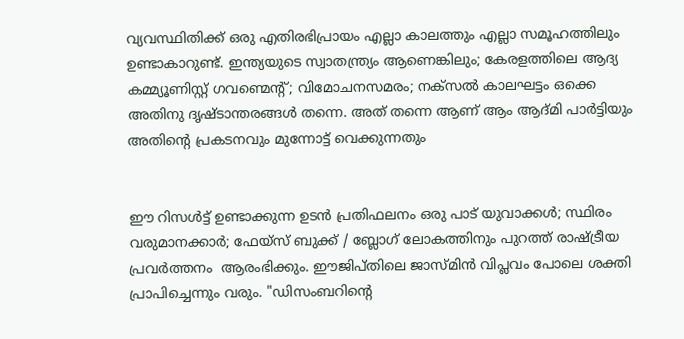വ്യവസ്ഥിതിക്ക് ഒരു എതിരഭിപ്രായം എല്ലാ കാലത്തും എല്ലാ സമൂഹത്തിലും ഉണ്ടാകാറുണ്ട്. ഇന്ത്യയുടെ സ്വാതന്ത്ര്യം ആണെങ്കിലും; കേരളത്തിലെ ആദ്യ കമ്മ്യൂണിസ്റ്റ്‌ ഗവണ്മെന്റ്; വിമോചനസമരം; നക്സൽ കാലഘട്ടം ഒക്കെ അതിനു ദൃഷ്ടാന്തരങ്ങൾ തന്നെ. അത് തന്നെ ആണ് ആം ആദ്മി പാർട്ടിയും അതിന്റെ പ്രകടനവും മുന്നോട്ട് വെക്കുന്നതും


ഈ റിസൾട്ട്‌ ഉണ്ടാക്കുന്ന ഉടൻ പ്രതിഫലനം ഒരു പാട് യുവാക്കൾ; സ്ഥിരം വരുമാനക്കാർ; ഫേയ്സ് ബുക്ക് / ബ്ലോഗ്‌ ലോകത്തിനും പുറത്ത് രാഷ്ട്രീയ പ്രവർത്തനം  ആരംഭിക്കും. ഈജിപ്തിലെ ജാസ്മിൻ വിപ്ലവം പോലെ ശക്തി പ്രാപിച്ചെന്നും വരും. "ഡിസംബറിന്റെ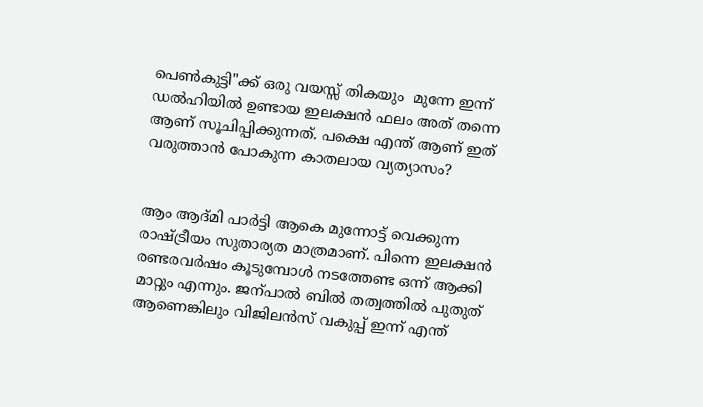പെണ്‍കുട്ടി"ക്ക് ഒരു വയസ്സ് തികയും  മുന്നേ ഇന്ന് ഡൽഹിയിൽ ഉണ്ടായ ഇലക്ഷൻ ഫലം അത് തന്നെ ആണ് സൂചിപ്പിക്കുന്നത്. പക്ഷെ എന്ത് ആണ് ഇത് വരുത്താൻ പോകുന്ന കാതലായ വ്യത്യാസം?


ആം ആദ്മി പാർട്ടി ആകെ മുന്നോട്ട് വെക്കുന്ന രാഷ്ട്രീയം സുതാര്യത മാത്രമാണ്. പിന്നെ ഇലക്ഷൻ രണ്ടരവർഷം കൂടുമ്പോൾ നടത്തേണ്ട ഒന്ന് ആക്കി മാറ്റും എന്നും. ജന്പാൽ ബിൽ തത്വത്തിൽ പുതുത് ആണെങ്കിലും വിജിലൻസ് വകുപ്പ് ഇന്ന് എന്ത്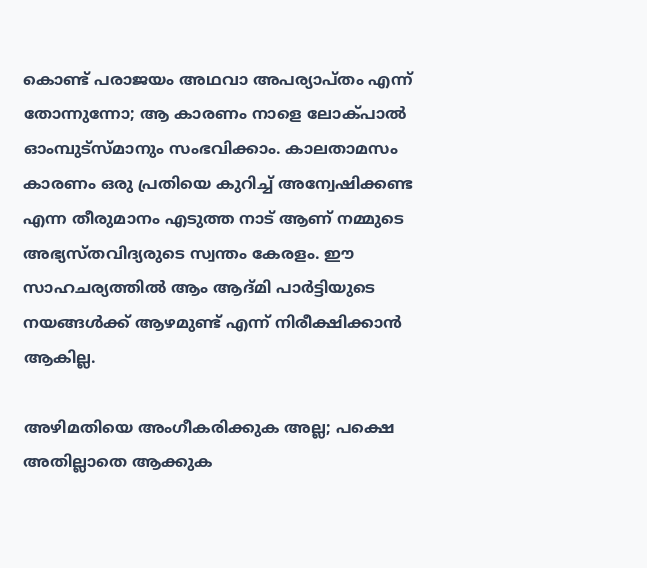കൊണ്ട് പരാജയം അഥവാ അപര്യാപ്തം എന്ന് തോന്നുന്നോ; ആ കാരണം നാളെ ലോക്പാൽ ഓംമ്പുട്സ്മാനും സംഭവിക്കാം. കാലതാമസം കാരണം ഒരു പ്രതിയെ കുറിച്ച് അന്വേഷിക്കണ്ട എന്ന തീരുമാനം എടുത്ത നാട് ആണ് നമ്മുടെ അഭ്യസ്തവിദ്യരുടെ സ്വന്തം കേരളം. ഈ സാഹചര്യത്തിൽ ആം ആദ്മി പാർട്ടിയുടെ നയങ്ങൾക്ക് ആഴമുണ്ട് എന്ന് നിരീക്ഷിക്കാൻ ആകില്ല.

അഴിമതിയെ അംഗീകരിക്കുക അല്ല; പക്ഷെ അതില്ലാതെ ആക്കുക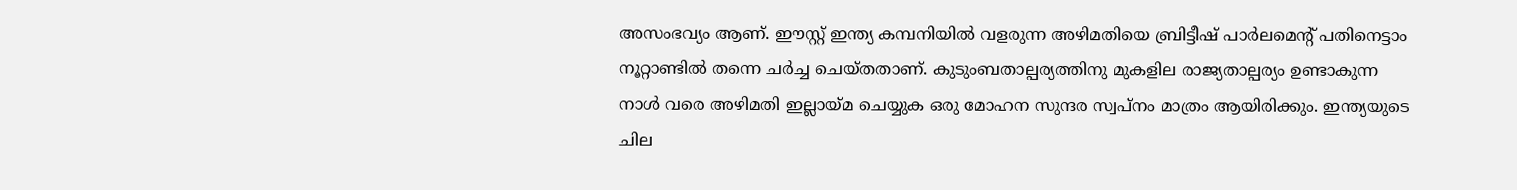അസംഭവ്യം ആണ്. ഈസ്റ്റ്‌ ഇന്ത്യ കമ്പനിയിൽ വളരുന്ന അഴിമതിയെ ബ്രിട്ടീഷ്‌ പാർലമെന്റ് പതിനെട്ടാം നൂറ്റാണ്ടിൽ തന്നെ ചർച്ച ചെയ്തതാണ്. കുടുംബതാല്പര്യത്തിനു മുകളില രാജ്യതാല്പര്യം ഉണ്ടാകുന്ന നാൾ വരെ അഴിമതി ഇല്ലായ്മ ചെയ്യുക ഒരു മോഹന സുന്ദര സ്വപ്നം മാത്രം ആയിരിക്കും. ഇന്ത്യയുടെ ചില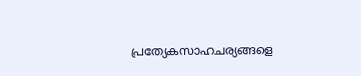പ്രത്യേകസാഹചര്യങ്ങളെ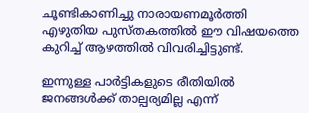ചൂണ്ടികാണിച്ചു നാരായണമൂർത്തി എഴുതിയ പുസ്തകത്തിൽ ഈ വിഷയത്തെ കുറിച്ച് ആഴത്തിൽ വിവരിച്ചിട്ടുണ്ട്.

ഇന്നുള്ള പാർട്ടികളുടെ രീതിയിൽ ജനങ്ങൾക്ക്‌ താല്പര്യമില്ല എന്ന്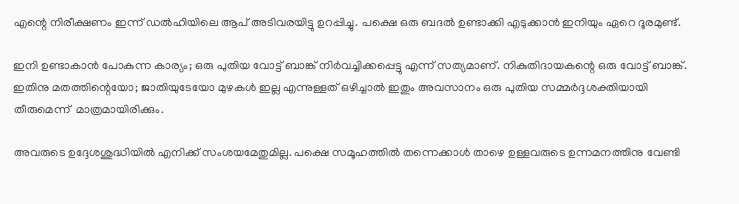എന്റെ നിരീക്ഷണം ഇന്ന് ഡൽഹിയിലെ ആപ് അടിവരയിട്ടു ഉറപ്പിച്ചു. പക്ഷെ ഒരു ബദൽ ഉണ്ടാക്കി എടുക്കാൻ ഇനിയും ഏറെ ദൂരമുണ്ട്.

ഇനി ഉണ്ടാകാൻ പോകുന്ന കാര്യം; ഒരു പുതിയ വോട്ട് ബാങ്ക് നിർവച്ചിക്കപ്പെട്ടു എന്ന് സത്യമാണ്. നികുതിദായകന്റെ ഒരു വോട്ട് ബാങ്ക്. ഇതിനു മതത്തിന്റെയോ; ജാതിയുടേയോ മുഴകൾ ഇല്ല എന്നുള്ളത് ഒഴിച്ചാൽ ഇതും അവസാനം ഒരു പുതിയ സമ്മർദ്ദശക്തിയായി തീരുമെന്ന്  മാത്രമായിരിക്കും.

അവരുടെ ഉദ്ദേശശുദ്ധിയിൽ എനിക്ക് സംശയമേതുമില്ല. പക്ഷെ സമൂഹത്തിൽ തന്നെക്കാൾ താഴെ ഉള്ളവരുടെ ഉന്നമനത്തിനു വേണ്ടി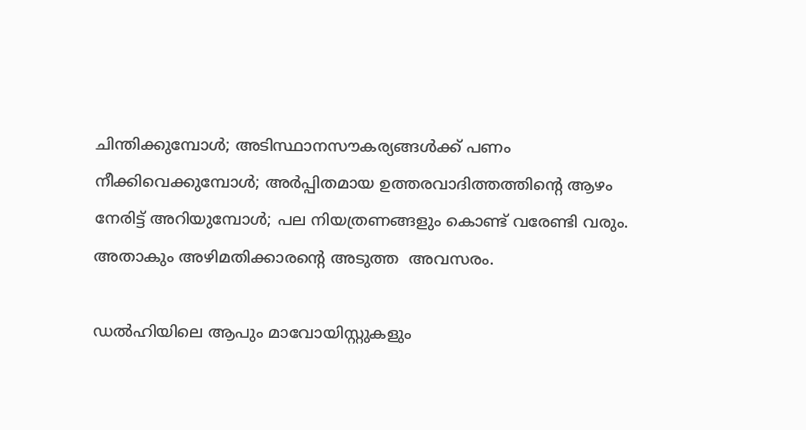ചിന്തിക്കുമ്പോൾ; അടിസ്ഥാനസൗകര്യങ്ങൾക്ക് പണം നീക്കിവെക്കുമ്പോൾ; അർപ്പിതമായ ഉത്തരവാദിത്തത്തിന്റെ ആഴം നേരിട്ട് അറിയുമ്പോൾ; പല നിയത്രണങ്ങളും കൊണ്ട് വരേണ്ടി വരും. അതാകും അഴിമതിക്കാരന്റെ അടുത്ത  അവസരം.

ഡൽഹിയിലെ ആപും മാവോയിസ്റ്റുകളും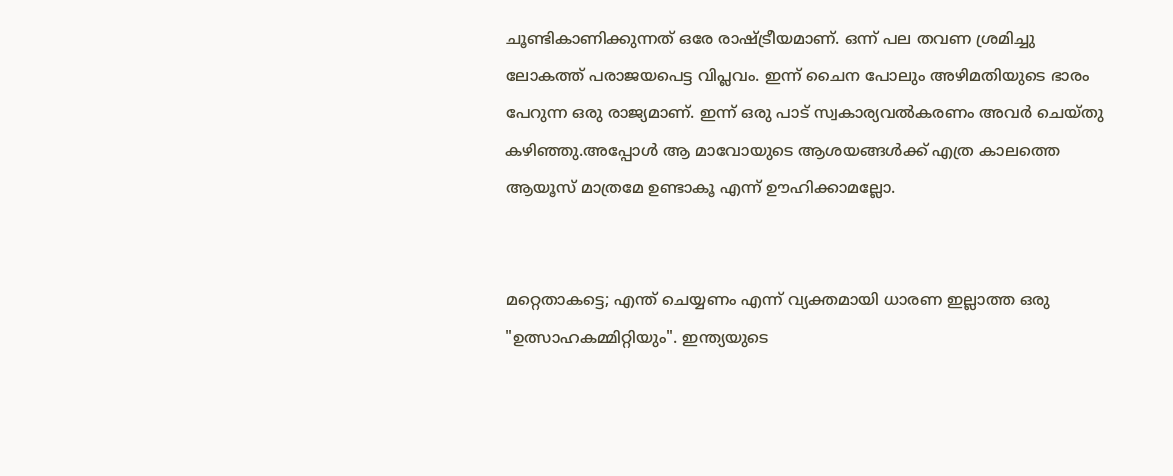ചൂണ്ടികാണിക്കുന്നത് ഒരേ രാഷ്ട്രീയമാണ്. ഒന്ന് പല തവണ ശ്രമിച്ചു ലോകത്ത് പരാജയപെട്ട വിപ്ലവം. ഇന്ന് ചൈന പോലും അഴിമതിയുടെ ഭാരം പേറുന്ന ഒരു രാജ്യമാണ്. ഇന്ന് ഒരു പാട് സ്വകാര്യവൽകരണം അവർ ചെയ്തു കഴിഞ്ഞു.അപ്പോൾ ആ മാവോയുടെ ആശയങ്ങൾക്ക് എത്ര കാലത്തെ ആയൂസ് മാത്രമേ ഉണ്ടാകൂ എന്ന് ഊഹിക്കാമല്ലോ.


മറ്റെതാകട്ടെ; എന്ത് ചെയ്യണം എന്ന് വ്യക്തമായി ധാരണ ഇല്ലാത്ത ഒരു "ഉത്സാഹകമ്മിറ്റിയും". ഇന്ത്യയുടെ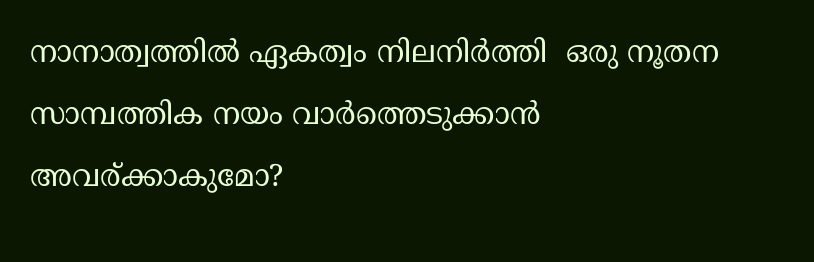നാനാത്വത്തിൽ ഏകത്വം നിലനിർത്തി  ഒരു നൂതന സാമ്പത്തിക നയം വാർത്തെടുക്കാൻ  അവര്ക്കാകുമോ?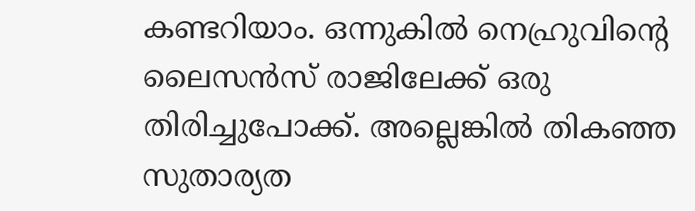കണ്ടറിയാം. ഒന്നുകിൽ നെഹ്രുവിന്റെ ലൈസൻസ് രാജിലേക്ക് ഒരു തിരിച്ചുപോക്ക്. അല്ലെങ്കിൽ തികഞ്ഞ സുതാര്യത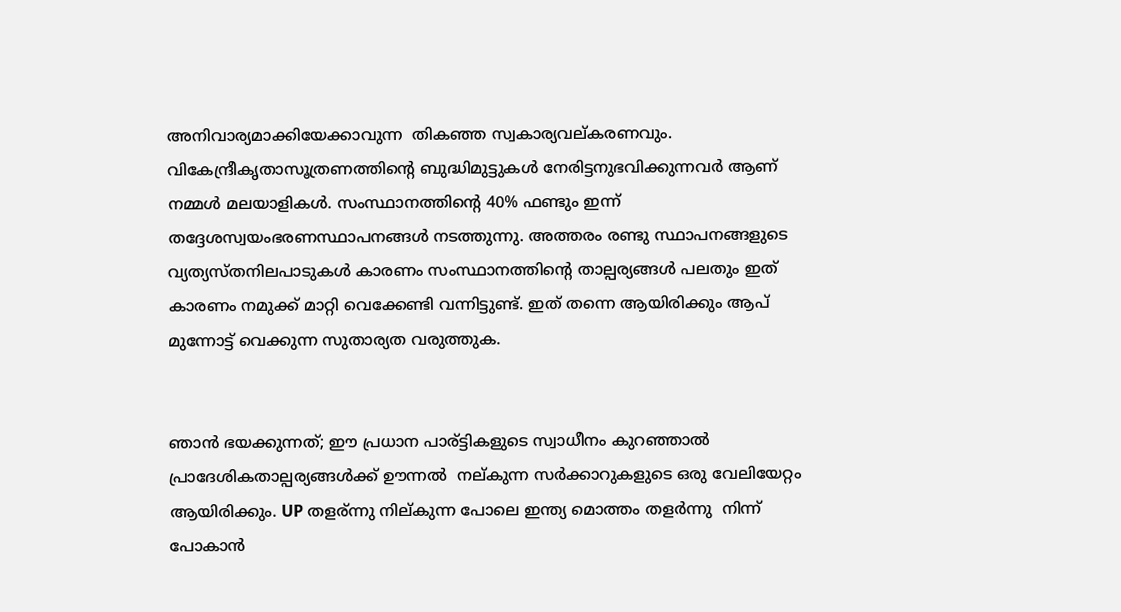അനിവാര്യമാക്കിയേക്കാവുന്ന  തികഞ്ഞ സ്വകാര്യവല്കരണവും. വികേന്ദ്രീകൃതാസൂത്രണത്തിന്റെ ബുദ്ധിമുട്ടുകൾ നേരിട്ടനുഭവിക്കുന്നവർ ആണ് നമ്മൾ മലയാളികൾ. സംസ്ഥാനത്തിന്റെ 40% ഫണ്ടും ഇന്ന് തദ്ദേശസ്വയംഭരണസ്ഥാപനങ്ങൾ നടത്തുന്നു. അത്തരം രണ്ടു സ്ഥാപനങ്ങളുടെ വ്യത്യസ്തനിലപാടുകൾ കാരണം സംസ്ഥാനത്തിന്റെ താല്പര്യങ്ങൾ പലതും ഇത് കാരണം നമുക്ക് മാറ്റി വെക്കേണ്ടി വന്നിട്ടുണ്ട്. ഇത് തന്നെ ആയിരിക്കും ആപ് മുന്നോട്ട് വെക്കുന്ന സുതാര്യത വരുത്തുക.


ഞാൻ ഭയക്കുന്നത്; ഈ പ്രധാന പാര്ട്ടികളുടെ സ്വാധീനം കുറഞ്ഞാൽ പ്രാദേശികതാല്പര്യങ്ങൾക്ക് ഊന്നൽ  നല്കുന്ന സർക്കാറുകളുടെ ഒരു വേലിയേറ്റം ആയിരിക്കും. UP തളര്ന്നു നില്കുന്ന പോലെ ഇന്ത്യ മൊത്തം തളർന്നു  നിന്ന് പോകാൻ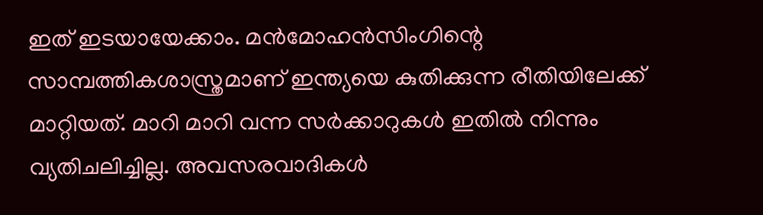ഇത് ഇടയായേക്കാം. മൻമോഹൻസിംഗിന്റെ സാമ്പത്തികശാസ്ത്രമാണ് ഇന്ത്യയെ കുതിക്കുന്ന രീതിയിലേക്ക് മാറ്റിയത്. മാറി മാറി വന്ന സർക്കാറുകൾ ഇതിൽ നിന്നും വ്യതിചലിച്ചില്ല. അവസരവാദികൾ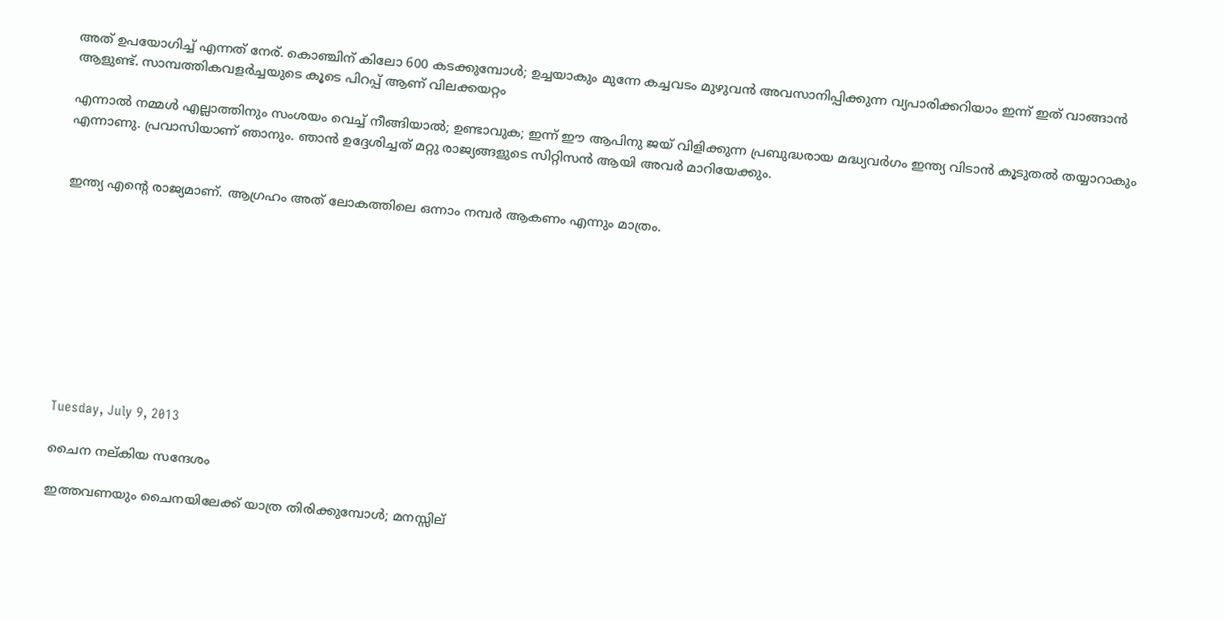അത് ഉപയോഗിച്ച് എന്നത് നേര്. കൊഞ്ചിന് കിലോ 600 കടക്കുമ്പോൾ; ഉച്ചയാകും മുന്നേ കച്ചവടം മുഴുവൻ അവസാനിപ്പിക്കുന്ന വ്യപാരിക്കറിയാം ഇന്ന് ഇത് വാങ്ങാൻ ആളുണ്ട്. സാമ്പത്തികവളർച്ചയുടെ കൂടെ പിറപ്പ്‌ ആണ് വിലക്കയറ്റം

എന്നാൽ നമ്മൾ എല്ലാത്തിനും സംശയം വെച്ച് നീങ്ങിയാൽ; ഉണ്ടാവുക; ഇന്ന് ഈ ആപിനു ജയ് വിളിക്കുന്ന പ്രബുദ്ധരായ മദ്ധ്യവർഗം ഇന്ത്യ വിടാൻ കൂടുതൽ തയ്യാറാകും എന്നാണു. പ്രവാസിയാണ് ഞാനും. ഞാൻ ഉദ്ദേശിച്ചത് മറ്റു രാജ്യങ്ങളുടെ സിറ്റിസൻ ആയി അവർ മാറിയേക്കും.


ഇന്ത്യ എന്റെ രാജ്യമാണ്. ആഗ്രഹം അത് ലോകത്തിലെ ഒന്നാം നമ്പർ ആകണം എന്നും മാത്രം.










Tuesday, July 9, 2013

ചൈന നല്കിയ സന്ദേശം

ഇത്തവണയും ചൈനയിലേക്ക് യാത്ര തിരിക്കുമ്പോൾ; മനസ്സില്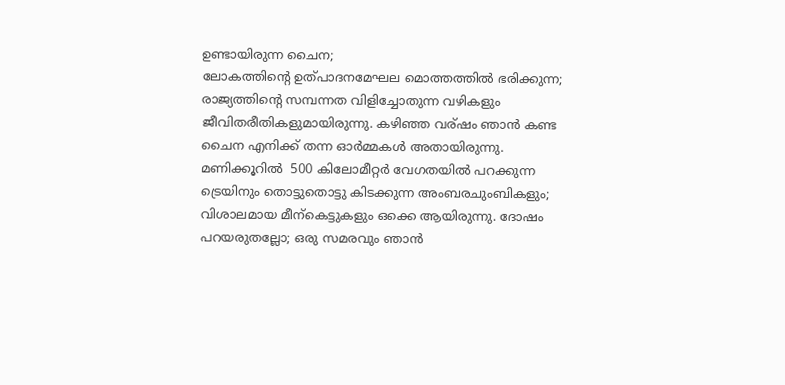ഉണ്ടായിരുന്ന ചൈന;
ലോകത്തിന്റെ ഉത്പാദനമേഘല മൊത്തത്തിൽ ഭരിക്കുന്ന; രാജ്യത്തിന്റെ സമ്പന്നത വിളിച്ചോതുന്ന വഴികളും ജീവിതരീതികളുമായിരുന്നു. കഴിഞ്ഞ വര്ഷം ഞാൻ കണ്ട ചൈന എനിക്ക് തന്ന ഓർമ്മകൾ അതായിരുന്നു. മണിക്കൂറിൽ  500 കിലോമീറ്റർ വേഗതയിൽ പറക്കുന്ന ട്രെയിനും തൊട്ടുതൊട്ടു കിടക്കുന്ന അംബരചുംബികളും; വിശാലമായ മീന്കെട്ടുകളും ഒക്കെ ആയിരുന്നു. ദോഷം പറയരുതല്ലോ; ഒരു സമരവും ഞാൻ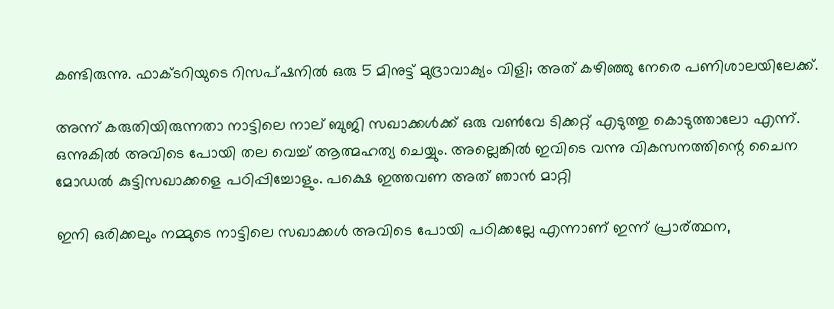കണ്ടിരുന്നു. ഫാക്ടറിയുടെ റിസപ്ഷനിൽ ഒരു 5 മിനുട്ട് മുദ്രാവാക്യം വിളി; അത് കഴിഞ്ഞു നേരെ പണിശാലയിലേക്ക്.

അന്ന് കരുതിയിരുന്നതാ നാട്ടിലെ നാല് ബുജി സഖാക്കൾക്ക് ഒരു വണ്‍വേ ടിക്കറ്റ്‌ എടുത്തു കൊടുത്താലോ എന്ന്. ഒന്നുകിൽ അവിടെ പോയി തല വെച്ച് ആത്മഹത്യ ചെയ്യും. അല്ലെങ്കിൽ ഇവിടെ വന്നു വികസനത്തിന്റെ ചൈന മോഡൽ കുട്ടിസഖാക്കളെ പഠിപ്പിച്ചോളും. പക്ഷെ ഇത്തവണ അത് ഞാൻ മാറ്റി

ഇനി ഒരിക്കലും നമ്മുടെ നാട്ടിലെ സഖാക്കൾ അവിടെ പോയി പഠിക്കല്ലേ എന്നാണ് ഇന്ന് പ്രാര്ത്ഥന,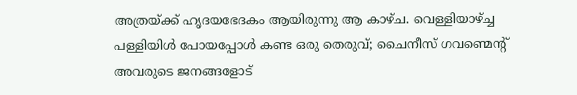അത്രയ്ക്ക് ഹൃദയഭേദകം ആയിരുന്നു ആ കാഴ്ച. വെള്ളിയാഴ്ച്ച പള്ളിയിൾ പോയപ്പോൾ കണ്ട ഒരു തെരുവ്; ചൈനീസ്‌ ഗവണ്മെന്റ് അവരുടെ ജനങ്ങളോട്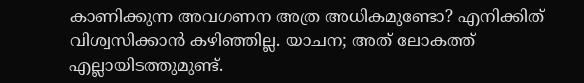കാണിക്കുന്ന അവഗണന അത്ര അധികമുണ്ടോ? എനിക്കിത് വിശ്വസിക്കാൻ കഴിഞ്ഞില്ല. യാചന; അത് ലോകത്ത് എല്ലായിടത്തുമുണ്ട്.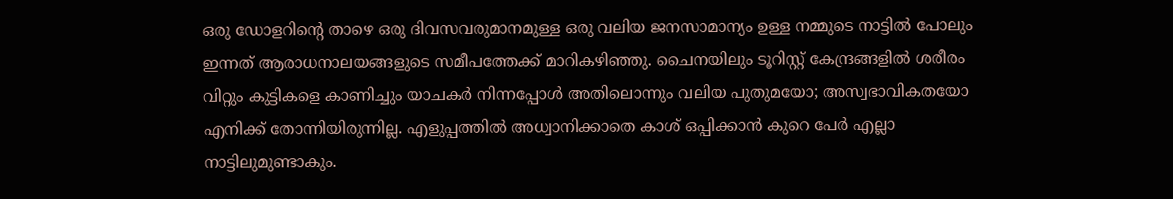ഒരു ഡോളറിന്റെ താഴെ ഒരു ദിവസവരുമാനമുള്ള ഒരു വലിയ ജനസാമാന്യം ഉള്ള നമ്മുടെ നാട്ടിൽ പോലും ഇന്നത്‌ ആരാധനാലയങ്ങളുടെ സമീപത്തേക്ക് മാറികഴിഞ്ഞു. ചൈനയിലും ടൂറിസ്റ്റ് കേന്ദ്രങ്ങളിൽ ശരീരം വിറ്റും കുട്ടികളെ കാണിച്ചും യാചകർ നിന്നപ്പോൾ അതിലൊന്നും വലിയ പുതുമയോ; അസ്വഭാവികതയോ എനിക്ക് തോന്നിയിരുന്നില്ല. എളുപ്പത്തിൽ അധ്വാനിക്കാതെ കാശ് ഒപ്പിക്കാൻ കുറെ പേർ എല്ലാ നാട്ടിലുമുണ്ടാകും.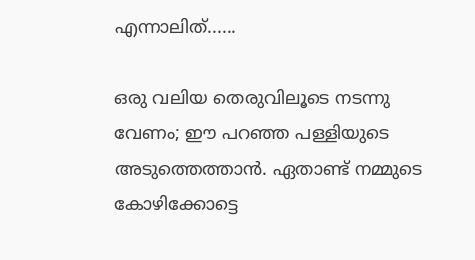എന്നാലിത്......

ഒരു വലിയ തെരുവിലൂടെ നടന്നു വേണം; ഈ പറഞ്ഞ പള്ളിയുടെ അടുത്തെത്താൻ. ഏതാണ്ട് നമ്മുടെ കോഴിക്കോട്ടെ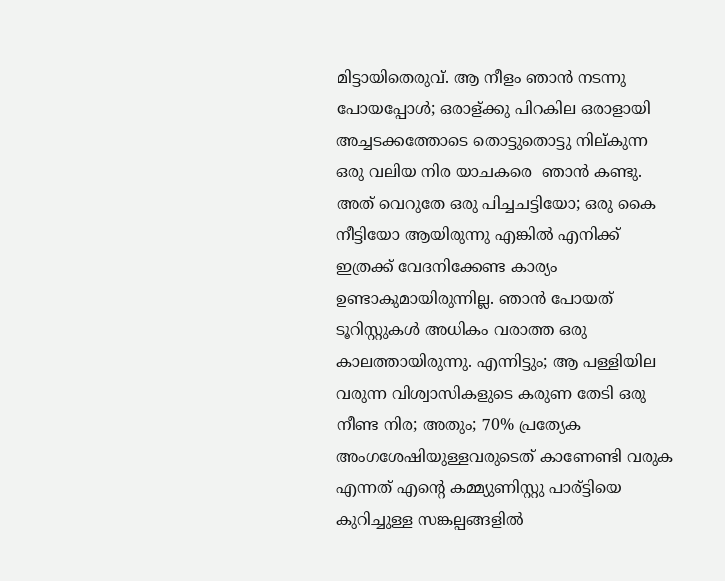മിട്ടായിതെരുവ്. ആ നീളം ഞാൻ നടന്നു പോയപ്പോൾ; ഒരാള്ക്കു പിറകില ഒരാളായി അച്ചടക്കത്തോടെ തൊട്ടുതൊട്ടു നില്കുന്ന ഒരു വലിയ നിര യാചകരെ  ഞാൻ കണ്ടു. അത് വെറുതേ ഒരു പിച്ചചട്ടിയോ; ഒരു കൈ നീട്ടിയോ ആയിരുന്നു എങ്കിൽ എനിക്ക് ഇത്രക്ക് വേദനിക്കേണ്ട കാര്യം ഉണ്ടാകുമായിരുന്നില്ല. ഞാൻ പോയത് ടൂറിസ്റ്റുകൾ അധികം വരാത്ത ഒരു കാലത്തായിരുന്നു. എന്നിട്ടും; ആ പള്ളിയില വരുന്ന വിശ്വാസികളുടെ കരുണ തേടി ഒരു നീണ്ട നിര; അതും; 70% പ്രത്യേക അംഗശേഷിയുള്ളവരുടെത് കാണേണ്ടി വരുക എന്നത് എന്റെ കമ്മ്യുണിസ്റ്റു പാര്ട്ടിയെ കുറിച്ചുള്ള സങ്കല്പങ്ങളിൽ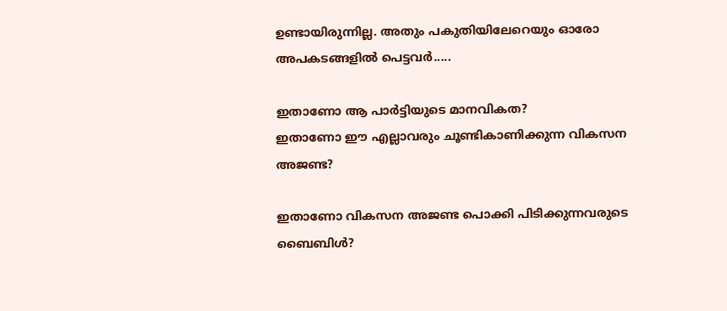ഉണ്ടായിരുന്നില്ല. അതും പകുതിയിലേറെയും ഓരോ അപകടങ്ങളിൽ പെട്ടവർ.....

ഇതാണോ ആ പാർട്ടിയുടെ മാനവികത?
ഇതാണോ ഈ എല്ലാവരും ചൂണ്ടികാണിക്കുന്ന വികസന അജണ്ട?

ഇതാണോ വികസന അജണ്ട പൊക്കി പിടിക്കുന്നവരുടെ ബൈബിൾ?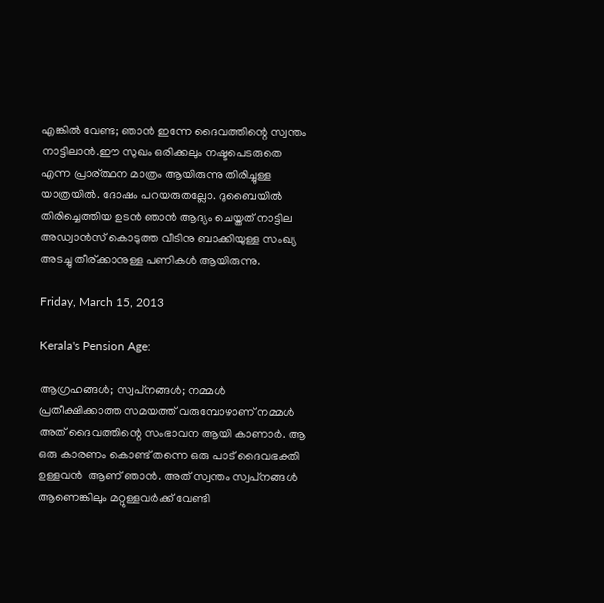എങ്കിൽ വേണ്ട; ഞാൻ ഇന്നേ ദൈവത്തിന്റെ സ്വന്തം നാട്ടിലാൻ.ഈ സുഖം ഒരിക്കലും നഷ്ടപെടരുതെ എന്ന പ്രാര്ത്ഥന മാത്രം ആയിരുന്നു തിരിച്ചുള്ള യാത്രയിൽ. ദോഷം പറയരുതല്ലോ. ദുബൈയിൽ തിരിച്ചെത്തിയ ഉടൻ ഞാൻ ആദ്യം ചെയ്തത് നാട്ടില അഡ്വാൻസ്‌ കൊടുത്ത വീടിനു ബാക്കിയുള്ള സംഖ്യ അടച്ചു തീര്ക്കാനുള്ള പണികൾ ആയിരുന്നു.

Friday, March 15, 2013

Kerala's Pension Age:

ആഗ്രഹങ്ങൾ; സ്വപ്‌നങ്ങൾ; നമ്മൾ പ്രതീക്ഷിക്കാത്ത സമയത്ത് വരുമ്പോഴാണ് നമ്മൾ അത് ദൈവത്തിന്റെ സംഭാവന ആയി കാണാർ. ആ ഒരു കാരണം കൊണ്ട് തന്നെ ഒരു പാട് ദൈവഭക്തി ഉള്ളവൻ  ആണ് ഞാൻ. അത് സ്വന്തം സ്വപ്‌നങ്ങൾ ആണെങ്കിലും മറ്റുള്ളവർക്ക് വേണ്ടി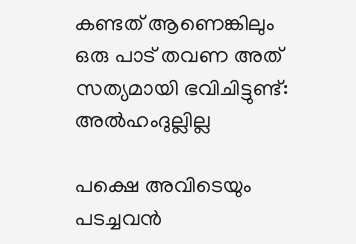കണ്ടത് ആണെങ്കിലും ഒരു പാട് തവണ അത് സത്യമായി ഭവിചിട്ടുണ്ട്: അൽഹംദുല്ലില്ല

പക്ഷെ അവിടെയും പടച്ചവൻ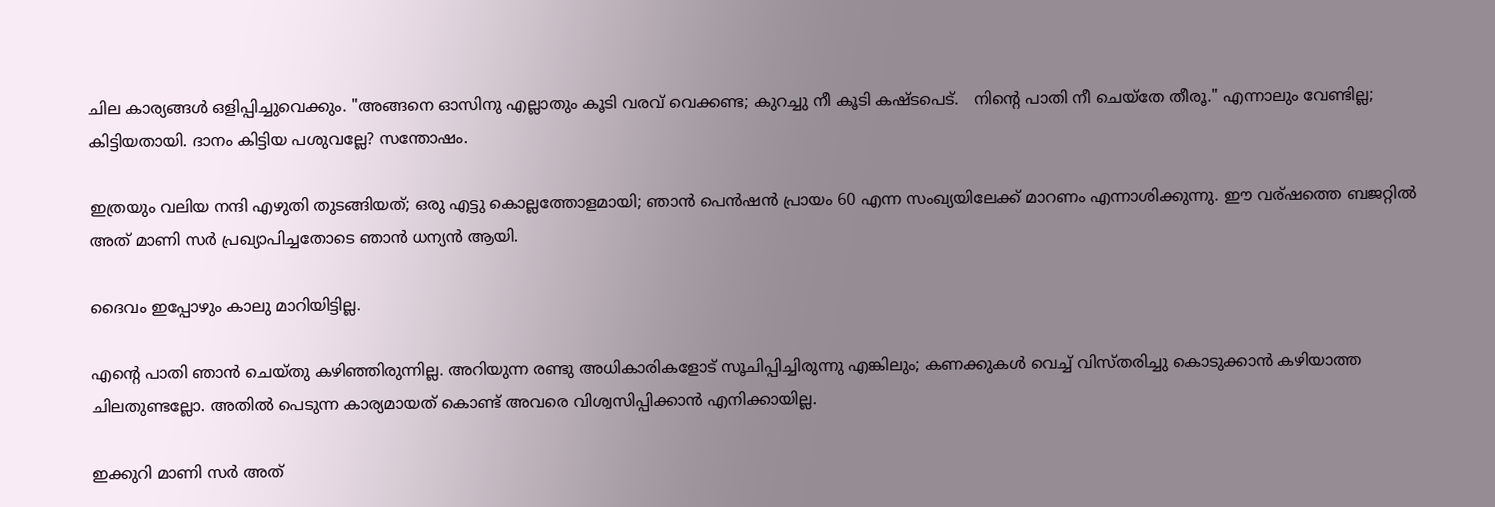ചില കാര്യങ്ങൾ ഒളിപ്പിച്ചുവെക്കും. "അങ്ങനെ ഓസിനു എല്ലാതും കൂടി വരവ് വെക്കണ്ട; കുറച്ചു നീ കൂടി കഷ്ടപെട്.   നിന്റെ പാതി നീ ചെയ്തേ തീരൂ." എന്നാലും വേണ്ടില്ല; കിട്ടിയതായി. ദാനം കിട്ടിയ പശുവല്ലേ? സന്തോഷം.

ഇത്രയും വലിയ നന്ദി എഴുതി തുടങ്ങിയത്; ഒരു എട്ടു കൊല്ലത്തോളമായി; ഞാൻ പെൻഷൻ പ്രായം 60 എന്ന സംഖ്യയിലേക്ക് മാറണം എന്നാശിക്കുന്നു. ഈ വര്ഷത്തെ ബജറ്റിൽ അത് മാണി സർ പ്രഖ്യാപിച്ചതോടെ ഞാൻ ധന്യൻ ആയി.

ദൈവം ഇപ്പോഴും കാലു മാറിയിട്ടില്ല.

എന്റെ പാതി ഞാൻ ചെയ്തു കഴിഞ്ഞിരുന്നില്ല. അറിയുന്ന രണ്ടു അധികാരികളോട് സൂചിപ്പിച്ചിരുന്നു എങ്കിലും; കണക്കുകൾ വെച്ച് വിസ്തരിച്ചു കൊടുക്കാൻ കഴിയാത്ത ചിലതുണ്ടല്ലോ. അതിൽ പെടുന്ന കാര്യമായത് കൊണ്ട് അവരെ വിശ്വസിപ്പിക്കാൻ എനിക്കായില്ല.

ഇക്കുറി മാണി സർ അത്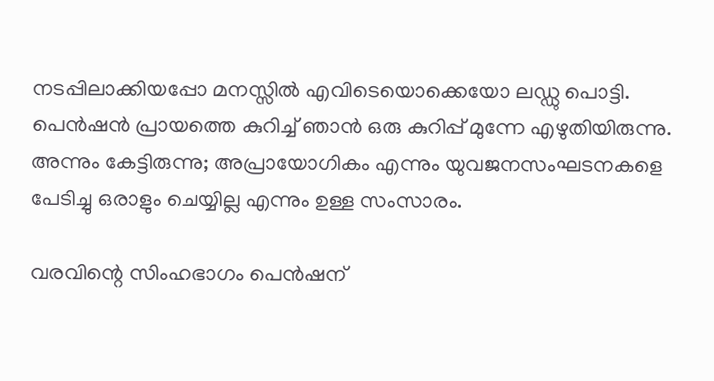നടപ്പിലാക്കിയപ്പോ മനസ്സിൽ എവിടെയൊക്കെയോ ലഡ്ഡു പൊട്ടി. പെൻഷൻ പ്രായത്തെ കുറിച്ച് ഞാൻ ഒരു കുറിപ്പ് മുന്നേ എഴുതിയിരുന്നു. അന്നും കേട്ടിരുന്നു; അപ്രായോഗികം എന്നും യുവജനസംഘടനകളെ പേടിച്ചു ഒരാളും ചെയ്യില്ല എന്നും ഉള്ള സംസാരം.

വരവിന്റെ സിംഹഭാഗം പെൻഷന്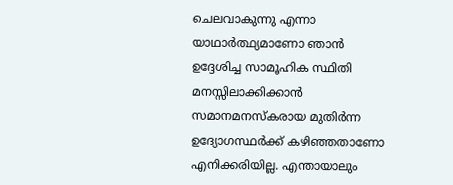ചെലവാകുന്നു എന്നാ യാഥാർത്ഥ്യമാണോ ഞാൻ ഉദ്ദേശിച്ച സാമൂഹിക സ്ഥിതി മനസ്സിലാക്കിക്കാൻ സമാനമനസ്കരായ മുതിർന്ന  ഉദ്യോഗസ്ഥർക്ക് കഴിഞ്ഞതാണോ എനിക്കരിയില്ല. എന്തായാലും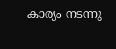കാര്യം നടന്നു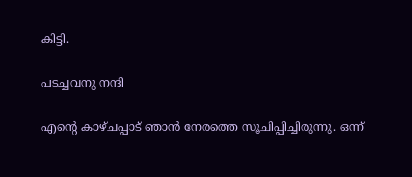കിട്ടി.

പടച്ചവനു നന്ദി

എന്റെ കാഴ്ചപ്പാട് ഞാൻ നേരത്തെ സൂചിപ്പിച്ചിരുന്നു. ഒന്ന്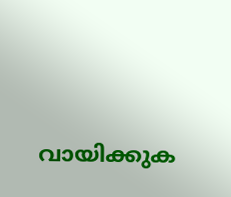വായിക്കുക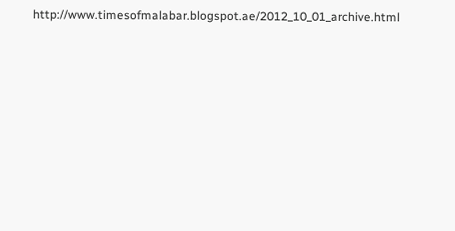http://www.timesofmalabar.blogspot.ae/2012_10_01_archive.html